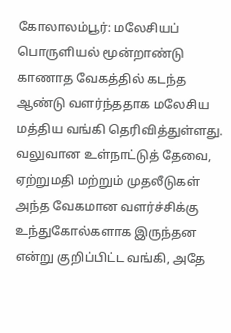கோலாலம்பூர்: மலேசியப் பொருளியல் மூன்றாண்டு காணாத வேகத்தில் கடந்த ஆண்டு வளர்ந்ததாக மலேசிய மத்திய வங்கி தெரிவித்துள்ளது.
வலுவான உள்நாட்டுத் தேவை, ஏற்றுமதி மற்றும் முதலீடுகள் அந்த வேகமான வளர்ச்சிக்கு உந்துகோல்களாக இருந்தன என்று குறிப்பிட்ட வங்கி, அதே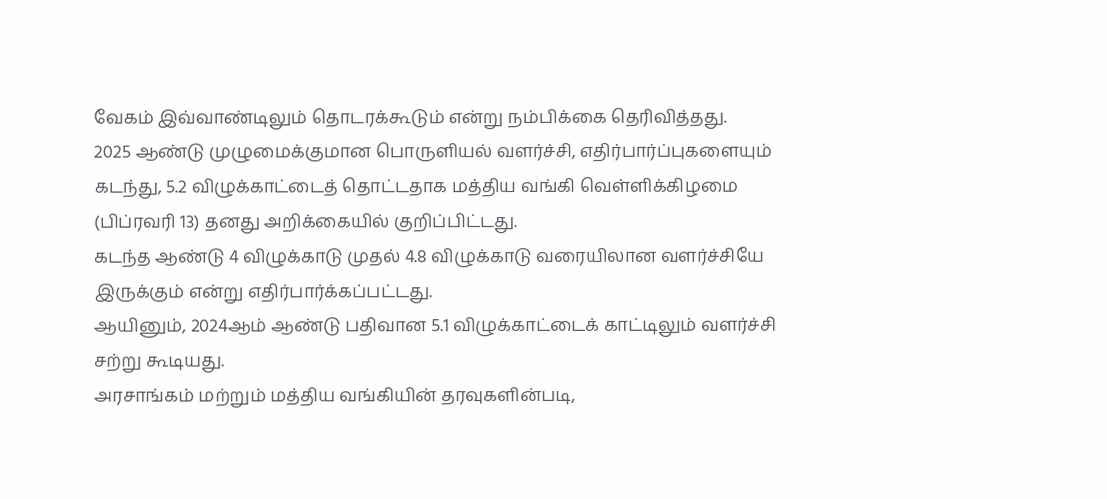வேகம் இவ்வாண்டிலும் தொடரக்கூடும் என்று நம்பிக்கை தெரிவித்தது.
2025 ஆண்டு முழுமைக்குமான பொருளியல் வளர்ச்சி, எதிர்பார்ப்புகளையும் கடந்து, 5.2 விழுக்காட்டைத் தொட்டதாக மத்திய வங்கி வெள்ளிக்கிழமை (பிப்ரவரி 13) தனது அறிக்கையில் குறிப்பிட்டது.
கடந்த ஆண்டு 4 விழுக்காடு முதல் 4.8 விழுக்காடு வரையிலான வளர்ச்சியே இருக்கும் என்று எதிர்பார்க்கப்பட்டது.
ஆயினும், 2024ஆம் ஆண்டு பதிவான 5.1 விழுக்காட்டைக் காட்டிலும் வளர்ச்சி சற்று கூடியது.
அரசாங்கம் மற்றும் மத்திய வங்கியின் தரவுகளின்படி,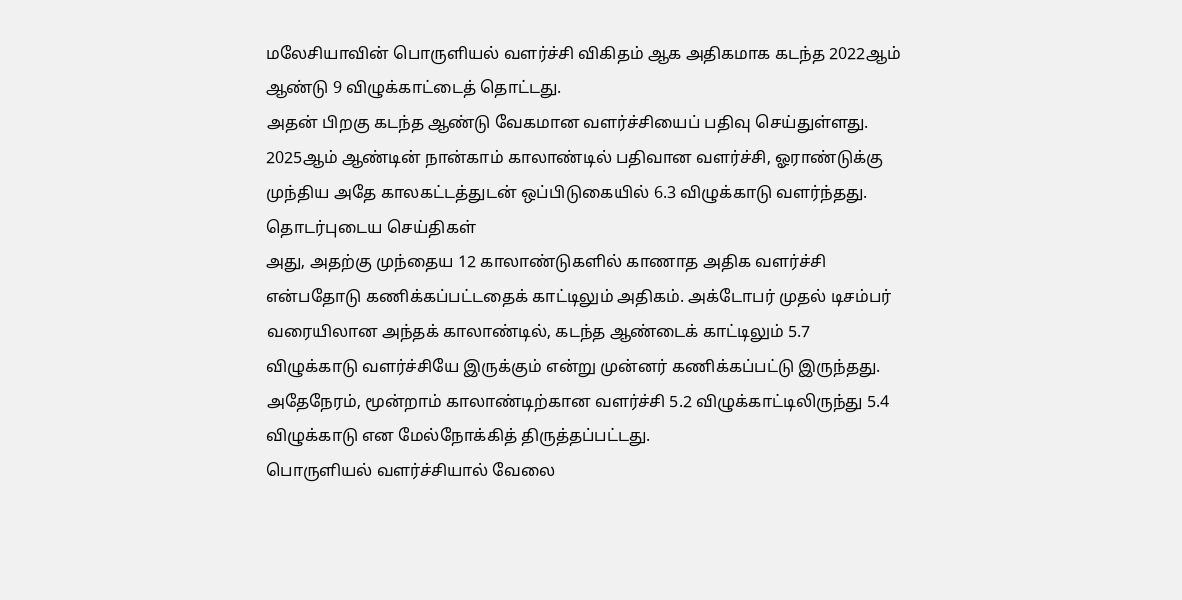மலேசியாவின் பொருளியல் வளர்ச்சி விகிதம் ஆக அதிகமாக கடந்த 2022ஆம் ஆண்டு 9 விழுக்காட்டைத் தொட்டது.
அதன் பிறகு கடந்த ஆண்டு வேகமான வளர்ச்சியைப் பதிவு செய்துள்ளது.
2025ஆம் ஆண்டின் நான்காம் காலாண்டில் பதிவான வளர்ச்சி, ஓராண்டுக்கு முந்திய அதே காலகட்டத்துடன் ஒப்பிடுகையில் 6.3 விழுக்காடு வளர்ந்தது.
தொடர்புடைய செய்திகள்
அது, அதற்கு முந்தைய 12 காலாண்டுகளில் காணாத அதிக வளர்ச்சி என்பதோடு கணிக்கப்பட்டதைக் காட்டிலும் அதிகம். அக்டோபர் முதல் டிசம்பர் வரையிலான அந்தக் காலாண்டில், கடந்த ஆண்டைக் காட்டிலும் 5.7 விழுக்காடு வளர்ச்சியே இருக்கும் என்று முன்னர் கணிக்கப்பட்டு இருந்தது.
அதேநேரம், மூன்றாம் காலாண்டிற்கான வளர்ச்சி 5.2 விழுக்காட்டிலிருந்து 5.4 விழுக்காடு என மேல்நோக்கித் திருத்தப்பட்டது.
பொருளியல் வளர்ச்சியால் வேலை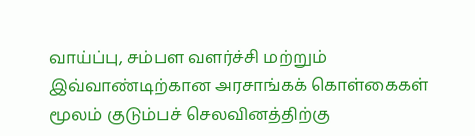வாய்ப்பு, சம்பள வளர்ச்சி மற்றும் இவ்வாண்டிற்கான அரசாங்கக் கொள்கைகள் மூலம் குடும்பச் செலவினத்திற்கு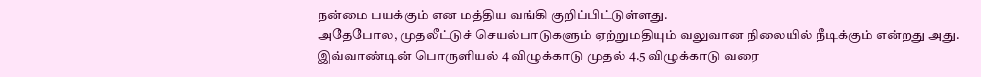நன்மை பயக்கும் என மத்திய வங்கி குறிப்பிட்டுள்ளது.
அதேபோல, முதலீட்டுச் செயல்பாடுகளும் ஏற்றுமதியும் வலுவான நிலையில் நீடிக்கும் என்றது அது.
இவ்வாண்டின் பொருளியல் 4 விழுக்காடு முதல் 4.5 விழுக்காடு வரை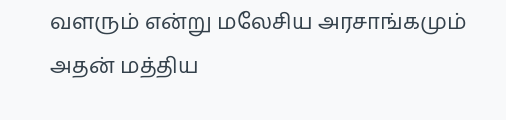வளரும் என்று மலேசிய அரசாங்கமும் அதன் மத்திய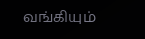வங்கியும்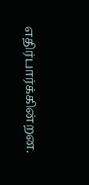எதிர்பார்க்கின்றன.